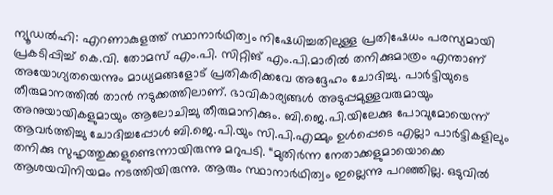ന്യൂഡൽഹി: എറണാകുളത്ത് സ്ഥാനാർഥിത്വം നിഷേധിച്ചതിലുള്ള പ്രതിഷേധം പരസ്യമായി പ്രകടിപ്പിച്ച് കെ.വി. തോമസ് എം.പി. സിറ്റിങ് എം.പി.മാരിൽ തനിക്കുമാത്രം എന്താണ് അയോഗ്യതയെന്നും മാധ്യമങ്ങളോട് പ്രതികരിക്കവേ അദ്ദേഹം ചോദിച്ചു. പാർട്ടിയുടെ തീരുമാനത്തിൽ താൻ നടുക്കത്തിലാണ്. ഭാവികാര്യങ്ങൾ അടുപ്പമുള്ളവരുമായും അനുയായികളുമായും ആലോചിച്ചു തീരുമാനിക്കും. ബി.ജെ.പി.യിലേക്കു പോവുമോയെന്ന് ആവർത്തിച്ചു ചോദിച്ചപ്പോൾ ബി.ജെ.പി.യും സി.പി.എമ്മും ഉൾപ്പെടെ എല്ലാ പാർട്ടികളിലും തനിക്കു സുഹൃത്തുക്കളുണ്ടെന്നായിരുന്നു മറുപടി. “മുതിർന്ന നേതാക്കളുമായൊക്കെ ആശയവിനിയമം നടത്തിയിരുന്നു. ആരും സ്ഥാനാർഥിത്വം ഇല്ലെന്നു പറഞ്ഞില്ല. ഒടുവിൽ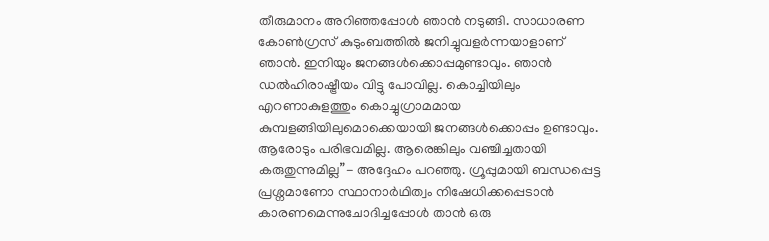തീരുമാനം അറിഞ്ഞപ്പോൾ ഞാൻ നടുങ്ങി. സാധാരണ കോൺഗ്രസ് കുടുംബത്തിൽ ജനിച്ചുവളർന്നയാളാണ് ഞാൻ. ഇനിയും ജനങ്ങൾക്കൊപ്പമുണ്ടാവും. ഞാൻ ഡൽഹിരാഷ്ട്രീയം വിട്ടു പോവില്ല. കൊച്ചിയിലും എറണാകുളത്തും കൊച്ചുഗ്രാമമായ കുമ്പളങ്ങിയിലുമൊക്കെയായി ജനങ്ങൾക്കൊപ്പം ഉണ്ടാവും. ആരോടും പരിഭവമില്ല. ആരെങ്കിലും വഞ്ചിച്ചതായി കരുതുന്നുമില്ല”- അദ്ദേഹം പറഞ്ഞു. ഗ്രൂപ്പുമായി ബന്ധപ്പെട്ട പ്രശ്നമാണോ സ്ഥാനാർഥിത്വം നിഷേധിക്കപ്പെടാൻ കാരണമെന്നുചോദിച്ചപ്പോൾ താൻ ഒരു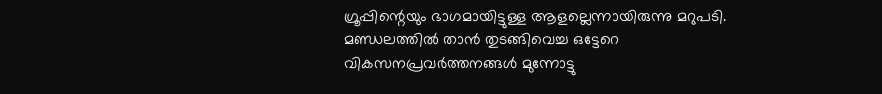ഗ്രൂപ്പിന്റെയും ഭാഗമായിട്ടുള്ള ആളല്ലെന്നായിരുന്നു മറുപടി. മണ്ഡലത്തിൽ താൻ തുടങ്ങിവെച്ച ഒട്ടേറെ വികസനപ്രവർത്തനങ്ങൾ മുന്നോട്ടു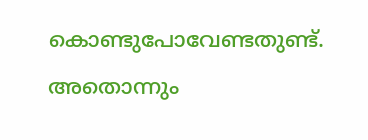കൊണ്ടുപോവേണ്ടതുണ്ട്. അതൊന്നും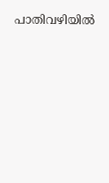പാതിവഴിയിൽ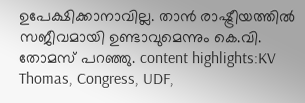ഉപേക്ഷിക്കാനാവില്ല. താൻ രാഷ്ട്രീയത്തിൽ സജീവമായി ഉണ്ടാവുമെന്നും കെ.വി. തോമസ് പറഞ്ഞു. content highlights:KV Thomas, Congress, UDF,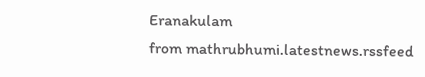Eranakulam
from mathrubhumi.latestnews.rssfeed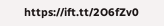https://ift.tt/2O6fZv0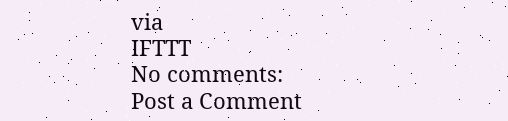via
IFTTT
No comments:
Post a Comment